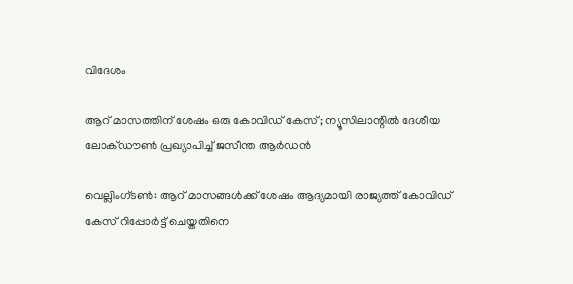വിദേശം

ആറ് മാസത്തിന് ശേഷം ഒരു കോവിഡ് കേസ്; ന്യൂസിലാന്റില്‍ ദേശീയ ലോക്ഡൗണ്‍ പ്രഖ്യാപിച്ച് ജസീന്ത ആര്‍ഡന്‍

വെല്ലിംഗ്ടണ്‍: ആറ് മാസങ്ങള്‍ക്ക് ശേഷം ആദ്യമായി രാജ്യത്ത് കോവിഡ് കേസ് റിപ്പോര്‍ട്ട് ചെയ്തതിനെ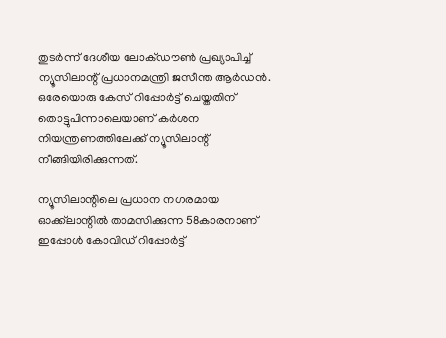തുടര്‍ന്ന് ദേശീയ ലോക്ഡൗണ്‍ പ്രഖ്യാപിച്ച് ന്യൂസിലാന്റ് പ്രധാനമന്ത്രി ജസീന്ത ആര്‍ഡന്‍. ഒരേയൊരു കേസ് റിപ്പോര്‍ട്ട് ചെയ്തതിന് തൊട്ടുപിന്നാലെയാണ് കര്‍ശന നിയന്ത്രണത്തിലേക്ക് ന്യൂസിലാന്റ് നീങ്ങിയിരിക്കുന്നത്.

ന്യൂസിലാന്റിലെ പ്രധാന നഗരമായ ഓക്ക്‌ലാന്റില്‍ താമസിക്കുന്ന 58കാരനാണ് ഇപ്പോള്‍ കോവിഡ് റിപ്പോര്‍ട്ട്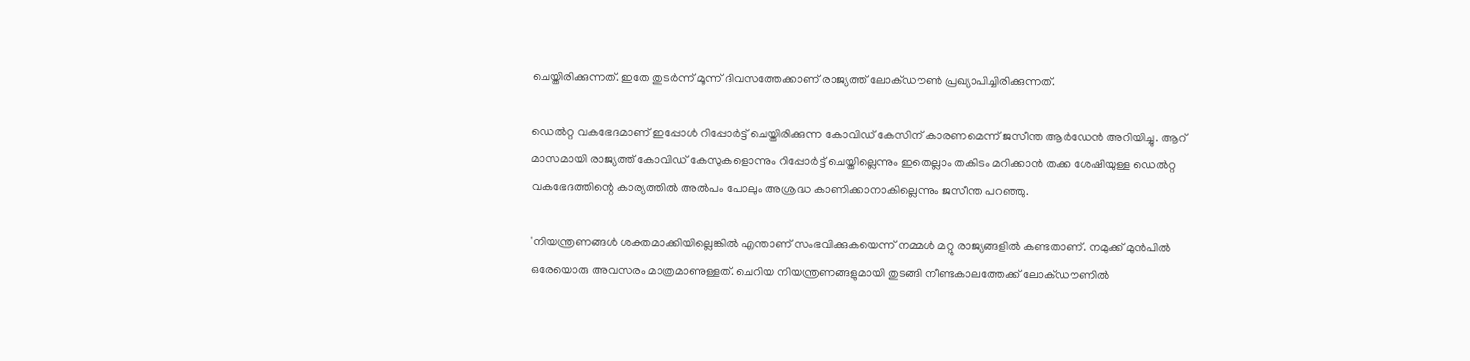ചെയ്തിരിക്കുന്നത്. ഇതേ തുടര്‍ന്ന് മൂന്ന് ദിവസത്തേക്കാണ് രാജ്യത്ത് ലോക്ഡൗണ്‍ പ്രഖ്യാപിച്ചിരിക്കുന്നത്.

ഡെല്‍റ്റ വകഭേദമാണ് ഇപ്പോള്‍ റിപ്പോര്‍ട്ട് ചെയ്തിരിക്കുന്ന കോവിഡ് കേസിന് കാരണമെന്ന് ജസീന്ത ആര്‍ഡേന്‍ അറിയിച്ചു. ആറ് മാസമായി രാജ്യത്ത് കോവിഡ് കേസുകളൊന്നും റിപ്പോര്‍ട്ട് ചെയ്തില്ലെന്നും ഇതെല്ലാം തകിടം മറിക്കാന്‍ തക്ക ശേഷിയുള്ള ഡെല്‍റ്റ വകഭേദത്തിന്റെ കാര്യത്തില്‍ അല്‍പം പോലും അശ്രദ്ധ കാണിക്കാനാകില്ലെന്നും ജസീന്ത പറഞ്ഞു.

'നിയന്ത്രണങ്ങള്‍ ശക്തമാക്കിയില്ലെങ്കില്‍ എന്താണ് സംഭവിക്കുകയെന്ന് നമ്മള്‍ മറ്റു രാജ്യങ്ങളില്‍ കണ്ടതാണ്. നമുക്ക് മുന്‍പില്‍ ഒരേയൊരു അവസരം മാത്രമാണുള്ളത്. ചെറിയ നിയന്ത്രണങ്ങളുമായി തുടങ്ങി നീണ്ടകാലത്തേക്ക് ലോക്ഡൗണില്‍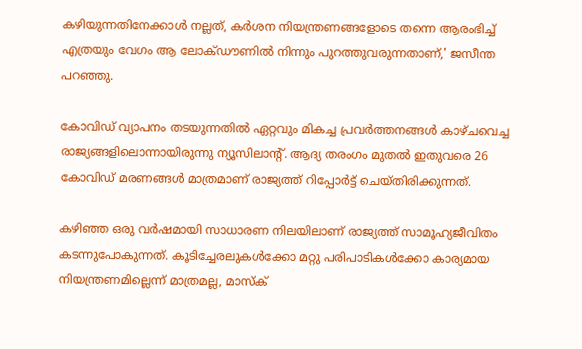കഴിയുന്നതിനേക്കാള്‍ നല്ലത്, കര്‍ശന നിയന്ത്രണങ്ങളോടെ തന്നെ ആരംഭിച്ച് എത്രയും വേഗം ആ ലോക്ഡൗണില്‍ നിന്നും പുറത്തുവരുന്നതാണ്,' ജസീന്ത പറഞ്ഞു.

കോവിഡ് വ്യാപനം തടയുന്നതില്‍ ഏറ്റവും മികച്ച പ്രവര്‍ത്തനങ്ങള്‍ കാഴ്ചവെച്ച രാജ്യങ്ങളിലൊന്നായിരുന്നു ന്യൂസിലാന്റ്. ആദ്യ തരംഗം മുതല്‍ ഇതുവരെ 26 കോവിഡ് മരണങ്ങള്‍ മാത്രമാണ് രാജ്യത്ത് റിപ്പോര്‍ട്ട് ചെയ്തിരിക്കുന്നത്.

കഴിഞ്ഞ ഒരു വര്‍ഷമായി സാധാരണ നിലയിലാണ് രാജ്യത്ത് സാമൂഹ്യജീവിതം കടന്നുപോകുന്നത്. കൂടിച്ചേരലുകള്‍ക്കോ മറ്റു പരിപാടികള്‍ക്കോ കാര്യമായ നിയന്ത്രണമില്ലെന്ന് മാത്രമല്ല, മാസ്‌ക്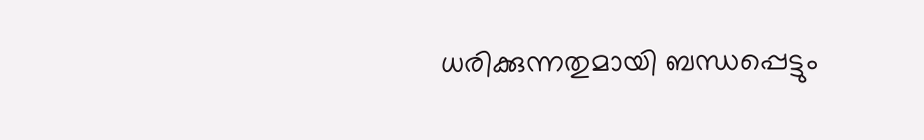ധരിക്കുന്നതുമായി ബന്ധപ്പെട്ടും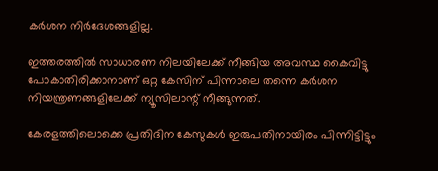കര്‍ശന നിര്‍ദേശങ്ങളില്ല.

ഇത്തരത്തില്‍ സാധാരണ നിലയിലേക്ക് നീങ്ങിയ അവസ്ഥ കൈവിട്ടു പോകാതിരിക്കാനാണ് ഒറ്റ കേസിന് പിന്നാലെ തന്നെ കര്‍ശന നിയന്ത്രണങ്ങളിലേക്ക് ന്യൂസിലാന്റ് നീങ്ങുന്നത്.

കേരളത്തിലൊക്കെ പ്രതിദിന കേസുകള്‍ ഇരുപതിനായിരം പിന്നിട്ടിട്ടും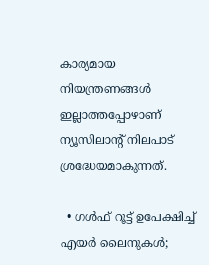കാര്യമായ നിയന്ത്രണങ്ങള്‍ ഇല്ലാത്തപ്പോഴാണ് ന്യൂസിലാന്റ് നിലപാട് ശ്രദ്ധേയമാകുന്നത്.

  • ഗള്‍ഫ് റൂട്ട് ഉപേക്ഷിച്ച് എയര്‍ ലൈനുകള്‍;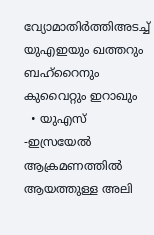വ്യോമാതിര്‍ത്തിഅടച്ച് യുഎഇയും ഖത്തറും ബഹ്റൈനും കുവൈറ്റും ഇറാഖും
  • യുഎസ് -ഇസ്രയേല്‍ ആക്രമണത്തില്‍ ആയത്തുള്ള അലി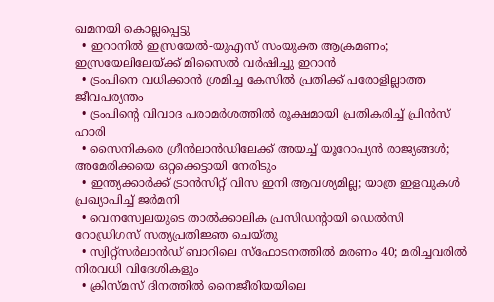ഖമനയി കൊല്ലപ്പെട്ടു
  • ഇറാനില്‍ ഇസ്രയേല്‍-യുഎസ് സംയുക്ത ആക്രമണം; ഇസ്രയേലിലേയ്ക്ക് മിസൈല്‍ വര്‍ഷിച്ചു ഇറാന്‍
  • ട്രംപിനെ വധിക്കാന്‍ ശ്രമിച്ച കേസില്‍ പ്രതിക്ക് പരോളില്ലാത്ത ജീവപര്യന്തം
  • ട്രംപിന്റെ വിവാദ പരാമര്‍ശത്തില്‍ രൂക്ഷമായി പ്രതികരിച്ച് പ്രിന്‍സ് ഹാരി
  • സൈനികരെ ഗ്രീന്‍ലാന്‍ഡിലേക്ക് അയച്ച് യൂറോപ്യന്‍ രാജ്യങ്ങള്‍; അമേരിക്കയെ ഒറ്റക്കെട്ടായി നേരിടും
  • ഇന്ത്യക്കാര്‍ക്ക് ട്രാന്‍സിറ്റ് വിസ ഇനി ആവശ്യമില്ല; യാത്ര ഇളവുകള്‍ പ്രഖ്യാപിച്ച് ജര്‍മനി
  • വെനസ്വേലയുടെ താല്‍ക്കാലിക പ്രസിഡന്റായി ഡെല്‍സി റോഡ്രിഗസ് സത്യപ്രതിജ്ഞ ചെയ്തു
  • സ്വിറ്റ്‌സര്‍ലാന്‍ഡ് ബാറിലെ സ്‌ഫോടനത്തില്‍ മരണം 40; മരിച്ചവരില്‍ നിരവധി വിദേശികളും
  • ക്രിസ്മസ് ദിനത്തില്‍ നൈജീരിയയിലെ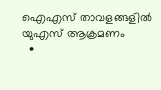ഐഎസ് താവളങ്ങളില്‍ യുഎസ് ആക്രമണം
  •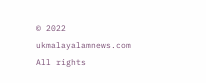© 2022 ukmalayalamnews.com All rights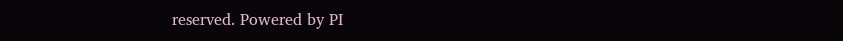reserved. Powered by PI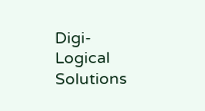Digi-Logical Solutions